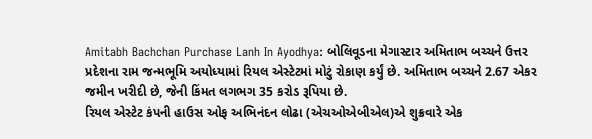Amitabh Bachchan Purchase Lanh In Ayodhya: બોલિવૂડના મેગાસ્ટાર અમિતાભ બચ્ચને ઉત્તર પ્રદેશના રામ જન્મભૂમિ અયોધ્યામાં રિયલ એસ્ટેટમાં મોટું રોકાણ કર્યું છે. અમિતાભ બચ્ચને 2.67 એકર જમીન ખરીદી છે, જેની કિંમત લગભગ 35 કરોડ રૂપિયા છે.
રિયલ એસ્ટેટ કંપની હાઉસ ઓફ અભિનંદન લોઢા (એચઓએબીએલ)એ શુક્રવારે એક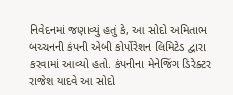નિવેદનમાં જણાવ્યું હતું કે, આ સોદો અમિતાભ બચ્ચનની કંપની એબી કોર્પોરેશન લિમિટેડ દ્વારા કરવામાં આવ્યો હતો. કંપનીના મેનેજિંગ ડિરેક્ટર રાજેશ યાદવે આ સોદો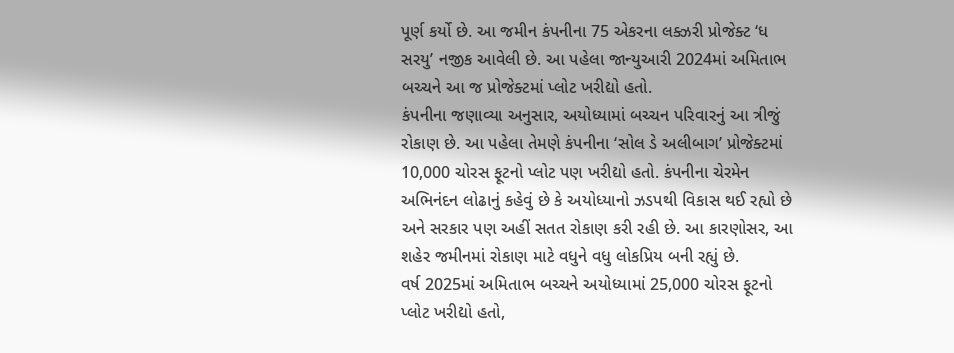પૂર્ણ કર્યો છે. આ જમીન કંપનીના 75 એકરના લક્ઝરી પ્રોજેક્ટ ‘ધ સરયુ’ નજીક આવેલી છે. આ પહેલા જાન્યુઆરી 2024માં અમિતાભ બચ્ચને આ જ પ્રોજેક્ટમાં પ્લોટ ખરીદ્યો હતો.
કંપનીના જણાવ્યા અનુસાર, અયોધ્યામાં બચ્ચન પરિવારનું આ ત્રીજું રોકાણ છે. આ પહેલા તેમણે કંપનીના ‘સોલ ડે અલીબાગ’ પ્રોજેક્ટમાં 10,000 ચોરસ ફૂટનો પ્લોટ પણ ખરીદ્યો હતો. કંપનીના ચેરમેન અભિનંદન લોઢાનું કહેવું છે કે અયોધ્યાનો ઝડપથી વિકાસ થઈ રહ્યો છે અને સરકાર પણ અહીં સતત રોકાણ કરી રહી છે. આ કારણોસર, આ શહેર જમીનમાં રોકાણ માટે વધુને વધુ લોકપ્રિય બની રહ્યું છે.
વર્ષ 2025માં અમિતાભ બચ્ચને અયોધ્યામાં 25,000 ચોરસ ફૂટનો પ્લોટ ખરીદ્યો હતો,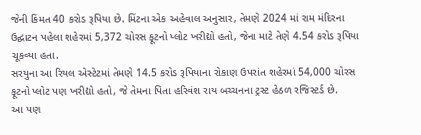જેની કિંમત 40 કરોડ રૂપિયા છે. મિંટના એક અહેવાલ અનુસાર, તેમણે 2024 માં રામ મંદિરના ઉદ્ઘાટન પહેલા શહેરમાં 5,372 ચોરસ ફૂટનો પ્લોટ ખરીદ્યો હતો, જેના માટે તેણે 4.54 કરોડ રૂપિયા ચૂકવ્યા હતા.
સરયુના આ રિયલ એસ્ટેટમાં તેમણે 14.5 કરોડ રૂપિયાના રોકાણ ઉપરાંત શહેરમાં 54,000 ચોરસ ફૂટનો પ્લોટ પણ ખરીદ્યો હતો, જે તેમના પિતા હરિવંશ રાય બચ્ચનના ટ્રસ્ટ હેઠળ રજિસ્ટર્ડ છે.
આ પણ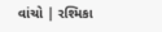વાંચો | રશ્મિકા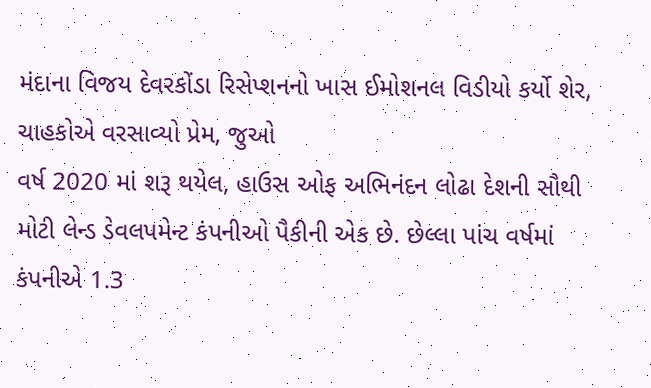મંદાના વિજય દેવરકોંડા રિસેપ્શનનો ખાસ ઈમોશનલ વિડીયો કર્યો શેર, ચાહકોએ વરસાવ્યો પ્રેમ, જુઓ
વર્ષ 2020 માં શરૂ થયેલ, હાઉસ ઓફ અભિનંદન લોઢા દેશની સૌથી મોટી લેન્ડ ડેવલપમેન્ટ કંપનીઓ પૈકીની એક છે. છેલ્લા પાંચ વર્ષમાં કંપનીએ 1.3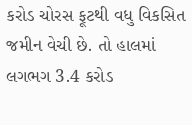કરોડ ચોરસ ફૂટથી વધુ વિકસિત જમીન વેચી છે. તો હાલમાં લગભગ 3.4 કરોડ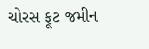ચોરસ ફૂટ જમીન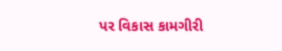પર વિકાસ કામગીરી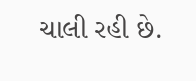ચાલી રહી છે.